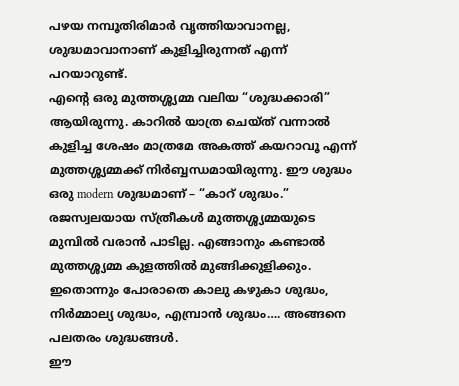പഴയ നമ്പൂതിരിമാർ വൃത്തിയാവാനല്ല, ശുദ്ധമാവാനാണ് കുളിച്ചിരുന്നത് എന്ന് പറയാറുണ്ട്.
എൻ്റെ ഒരു മുത്തശ്ശ്യമ്മ വലിയ “ശുദ്ധക്കാരി” ആയിരുന്നു. കാറിൽ യാത്ര ചെയ്ത് വന്നാൽ കുളിച്ച ശേഷം മാത്രമേ അകത്ത് കയറാവൂ എന്ന് മുത്തശ്ശ്യമ്മക്ക് നിർബ്ബന്ധമായിരുന്നു. ഈ ശുദ്ധം ഒരു modern ശുദ്ധമാണ് – “കാറ് ശുദ്ധം.” രജസ്വലയായ സ്ത്രീകൾ മുത്തശ്ശ്യമ്മയുടെ മുമ്പിൽ വരാൻ പാടില്ല. എങ്ങാനും കണ്ടാൽ മുത്തശ്ശ്യമ്മ കുളത്തിൽ മുങ്ങിക്കുളിക്കും.
ഇതൊന്നും പോരാതെ കാലു കഴുകാ ശുദ്ധം, നിർമ്മാല്യ ശുദ്ധം, എമ്പ്രാൻ ശുദ്ധം…. അങ്ങനെ പലതരം ശുദ്ധങ്ങൾ.
ഈ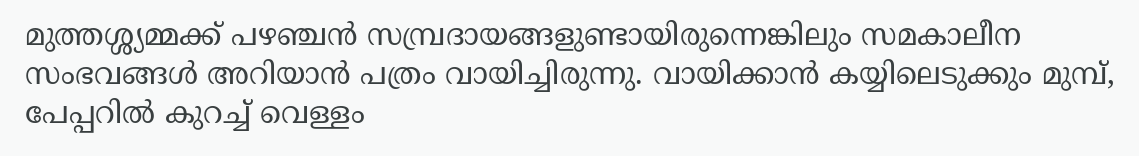മുത്തശ്ശ്യമ്മക്ക് പഴഞ്ചൻ സമ്പ്രദായങ്ങളുണ്ടായിരുന്നെങ്കിലും സമകാലീന സംഭവങ്ങൾ അറിയാൻ പത്രം വായിച്ചിരുന്നു. വായിക്കാൻ കയ്യിലെടുക്കും മുമ്പ്, പേപ്പറിൽ കുറച്ച് വെള്ളം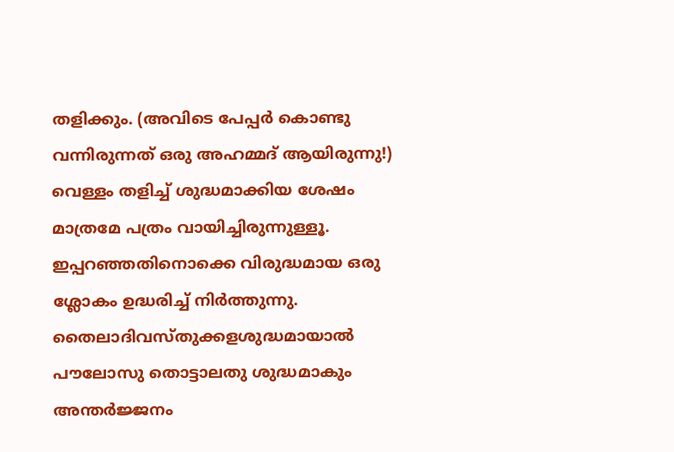തളിക്കും. (അവിടെ പേപ്പർ കൊണ്ടു വന്നിരുന്നത് ഒരു അഹമ്മദ് ആയിരുന്നു!) വെള്ളം തളിച്ച് ശുദ്ധമാക്കിയ ശേഷം മാത്രമേ പത്രം വായിച്ചിരുന്നുള്ളൂ.
ഇപ്പറഞ്ഞതിനൊക്കെ വിരുദ്ധമായ ഒരു ശ്ലോകം ഉദ്ധരിച്ച് നിർത്തുന്നു.
തൈലാദിവസ്തുക്കളശുദ്ധമായാൽ
പൗലോസു തൊട്ടാലതു ശുദ്ധമാകും
അന്തർജ്ജനം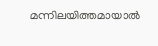മന്നിലയിത്തമായാൽ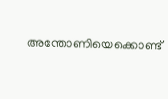അന്തോണിയെക്കൊണ്ട്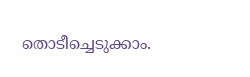തൊടീച്ചെടുക്കാം.